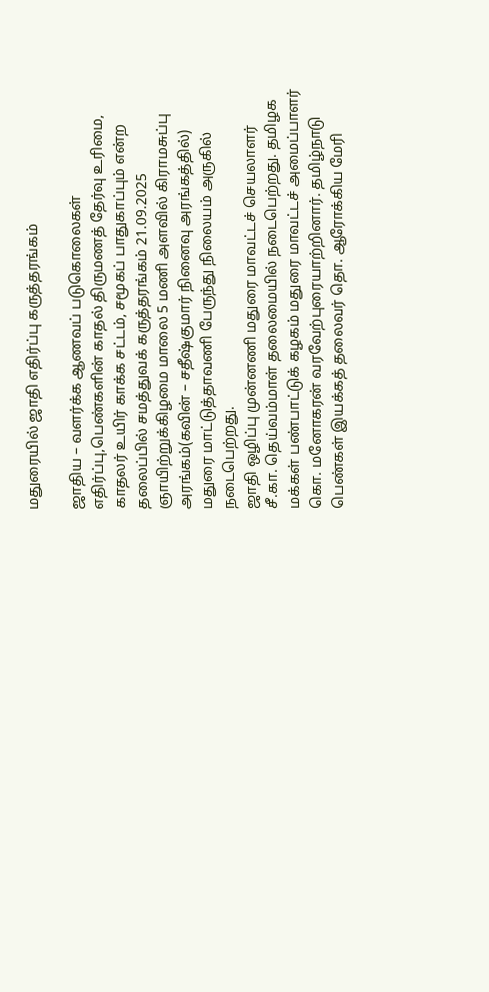மதுரையில் ஜாதி எதிர்ப்பு கருத்தரங்கம்

ஜாதிய – வளர்க்க ஆணவப் படுகொலைகள் எதிர்ப்பு,பெண்களின் காதல் திருமணத் தேர்வு உரிமை, காதலர் உயிர் காக்க சட்டம், சமூகப் பாதுகாப்பும் என்ற தலைப்பில் சமத்துவக் கருத்தரங்கம் 21.09.2025 ஞாயிற்றுக்கிழமை மாலை 5 மணி அளவில் கிராமசுப்பு அரங்கம்(கவின் – சதீஷ்குமார் நினைவு அரங்கத்தில்) மதுரை மாட்டுத்தாவணி பேருந்து நிலையம் அருகில் நடைபெற்றது.
ஜாதி ஒழிப்பு முன்னணி மதுரை மாவட்டச் செயலாளர் சீ.கா. தெய்வம்மாள் தலைமையில் நடைபெற்றது. தமிழக மக்கள் பண்பாட்டுக் கழகம் மதுரை மாவட்டச் அமைப்பாளர் கொ. மனோகரன் வரவேற்புரையாற்றினார். தமிழ்நாடு பெண்கள் இயக்கத் தலைவர் தொ. ஆரோக்கிய மேரி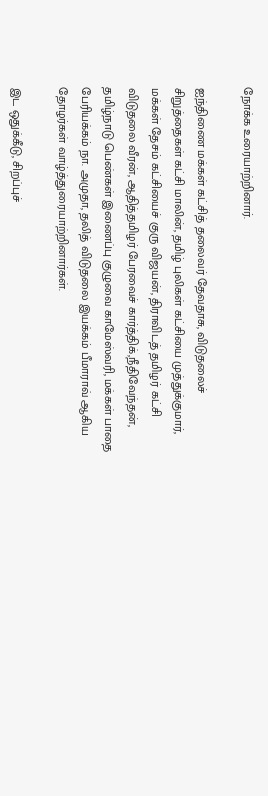நோக்க உரையாற்றினார்.

ஐந்திணை மக்கள் கட்சித் தலைவர் தேவதாசு, விடுதலைச் சிறுத்தைகள் கட்சி மாலின், தமிழ் புலிகள் கட்சியை முத்துக்குமார், மக்கள் தேசம் கட்சியைச் குரு விஜயன், திராவிடத் தமிழர் கட்சி விடுதலை வீரன், ஆதித்தமிழர் பேரவைச் கார்த்திக்,நீதிவேந்தன், தமிழ்நாடு பெண்கள் இணைப்பு குழுவை காமேஸ்வரி, மக்கள் பாதை பேரியக்கம் நா. அமுதா, தலித் விடுதலை இயக்கம் பீமாராவ் ஆகிய தோழர்கள் வாழ்த்துரையாற்றினார்கள்.

இட ஒதுக்கீடு, சிறப்புச்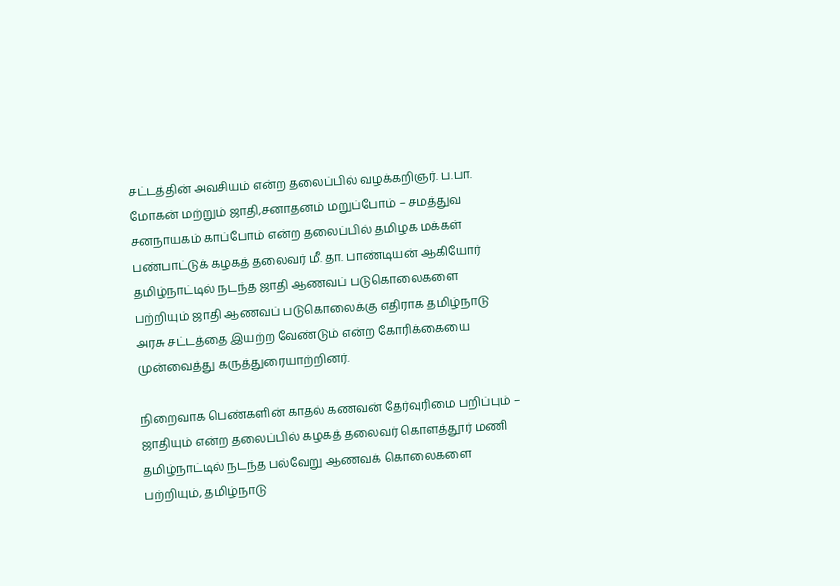சட்டத்தின் அவசியம் என்ற தலைப்பில் வழக்கறிஞர். ப.பா. மோகன் மற்றும் ஜாதி,சனாதனம் மறுப்போம் – சமத்துவ சனநாயகம் காப்போம் என்ற தலைப்பில் தமிழக மக்கள் பண்பாட்டுக் கழகத் தலைவர் மீ. தா. பாண்டியன் ஆகியோர் தமிழ்நாட்டில் நடந்த ஜாதி ஆணவப் படுகொலைகளை பற்றியும் ஜாதி ஆணவப் படுகொலைக்கு எதிராக தமிழ்நாடு அரசு சட்டத்தை இயற்ற வேண்டும் என்ற கோரிக்கையை முன்வைத்து கருத்துரையாற்றினர்.

நிறைவாக பெண்களின் காதல் கணவன் தேர்வுரிமை பறிப்பும் – ஜாதியும் என்ற தலைப்பில் கழகத் தலைவர் கொளத்தூர் மணி தமிழ்நாட்டில் நடந்த பல்வேறு ஆணவக் கொலைகளை பற்றியும், தமிழ்நாடு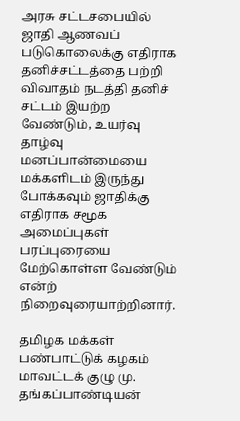அரசு சட்டசபையில் ஜாதி ஆணவப் படுகொலைக்கு எதிராக தனிச்சட்டத்தை பற்றி விவாதம் நடத்தி தனிச் சட்டம் இயற்ற வேண்டும், உயர்வு தாழ்வு மனப்பான்மையை மக்களிடம் இருந்து போக்கவும் ஜாதிக்கு எதிராக சமூக அமைப்புகள் பரப்புரையை மேற்கொள்ள வேண்டும் என்ற் நிறைவுரையாற்றினார்.

தமிழக மக்கள் பண்பாட்டுக் கழகம் மாவட்டக் குழு மு. தங்கப்பாண்டியன்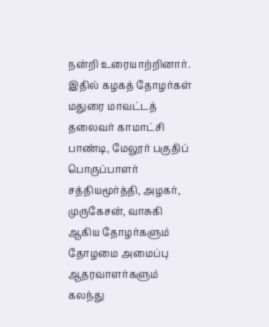நன்றி உரையாற்றினார். இதில் கழகத் தோழர்கள் மதுரை மாவட்டத் தலைவர் காமாட்சி பாண்டி, மேலூர் பகுதிப் பொருப்பாளர் சத்தியமூர்த்தி, அழகர், முருகேசன், வாசுகி ஆகிய தோழர்களும் தோழமை அமைப்பு ஆதரவாளர்களும் கலந்து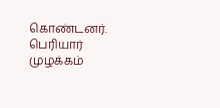கொண்டனர்.
பெரியார் முழக்கம்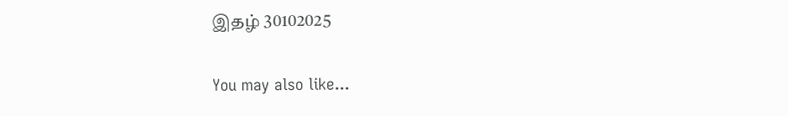இதழ் 30102025

You may also like...